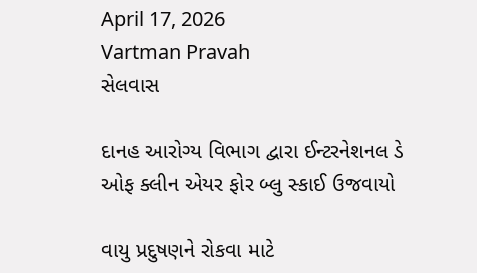April 17, 2026
Vartman Pravah
સેલવાસ

દાનહ આરોગ્‍ય વિભાગ દ્વારા ઈન્‍ટરનેશનલ ડે ઓફ ક્‍લીન એયર ફોર બ્‍લુ સ્‍કાઈ ઉજવાયો

વાયુ પ્રદુષણને રોકવા માટે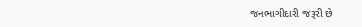જનભાગીદારી જરૂરી છે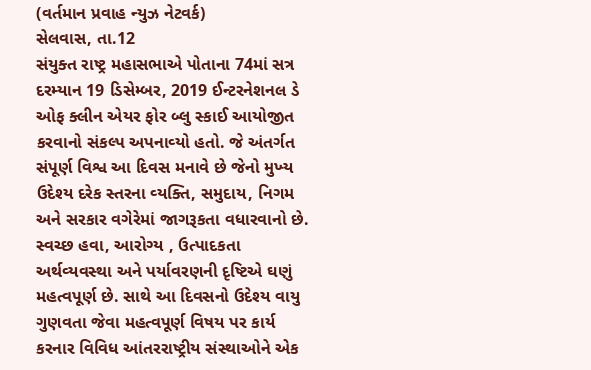(વર્તમાન પ્રવાહ ન્‍યુઝ નેટવર્ક)
સેલવાસ, તા.12
સંયુક્‍ત રાષ્‍ટ્ર મહાસભાએ પોતાના 74માં સત્ર દરમ્‍યાન 19 ડિસેમ્‍બર, 2019 ઈન્‍ટરનેશનલ ડે ઓફ ક્‍લીન એયર ફોર બ્‍લુ સ્‍કાઈ આયોજીત કરવાનો સંકલ્‍પ અપનાવ્‍યો હતો. જે અંતર્ગત સંપૂર્ણ વિશ્વ આ દિવસ મનાવે છે જેનો મુખ્‍ય ઉદેશ્‍ય દરેક સ્‍તરના વ્‍યક્‍તિ, સમુદાય, નિગમ અને સરકાર વગેરેમાં જાગરૂકતા વધારવાનો છે.
સ્‍વચ્‍છ હવા, આરોગ્‍ય , ઉત્‍પાદકતા અર્થવ્‍યવસ્‍થા અને પર્યાવરણની દૃષ્ટિએ ઘણું મહત્‍વપૂર્ણ છે. સાથે આ દિવસનો ઉદેશ્‍ય વાયુ ગુણવતા જેવા મહત્‍વપૂર્ણ વિષય પર કાર્ય કરનાર વિવિધ આંતરરાષ્‍ટ્રીય સંસ્‍થાઓને એક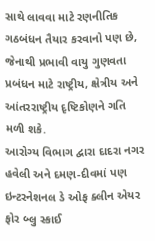સાથે લાવવા માટે રણનીતિક ગઠબંધન તૈયાર કરવાનો પણ છે, જેનાથી પ્રભાવી વાયુ ગુણવતા પ્રબંધન માટે રાષ્‍ટ્રીય, ક્ષેત્રીય અને આંતરરાષ્‍ટ્રીય દૃષ્ટિકોણને ગતિ મળી શકે.
આરોગ્‍ય વિભાગ દ્વારા દાદરા નગર હવેલી અને દમણ-દીવમાં પણ ઇન્‍ટરનેશનલ ડે ઓફ ક્‍લીન એયર ફોર બ્‍લુ સ્‍કાઈ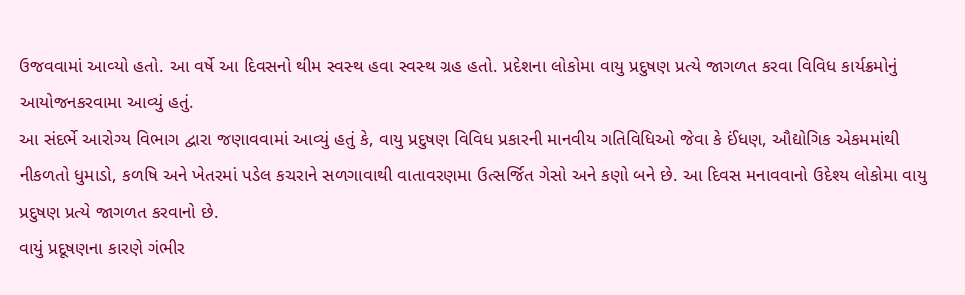ઉજવવામાં આવ્‍યો હતો. આ વર્ષે આ દિવસનો થીમ સ્‍વસ્‍થ હવા સ્‍વસ્‍થ ગ્રહ હતો. પ્રદેશના લોકોમા વાયુ પ્રદુષણ પ્રત્‍યે જાગળત કરવા વિવિધ કાર્યક્રમોનું આયોજનકરવામા આવ્‍યું હતું.
આ સંદર્ભે આરોગ્‍ય વિભાગ દ્વારા જણાવવામાં આવ્‍યું હતું કે, વાયુ પ્રદુષણ વિવિધ પ્રકારની માનવીય ગતિવિધિઓ જેવા કે ઈંધણ, ઔદ્યોગિક એકમમાંથી નીકળતો ધુમાડો, કળષિ અને ખેતરમાં પડેલ કચરાને સળગાવાથી વાતાવરણમા ઉત્‍સર્જિત ગેસો અને કણો બને છે. આ દિવસ મનાવવાનો ઉદેશ્‍ય લોકોમા વાયુ પ્રદુષણ પ્રત્‍યે જાગળત કરવાનો છે.
વાયું પ્રદૂષણના કારણે ગંભીર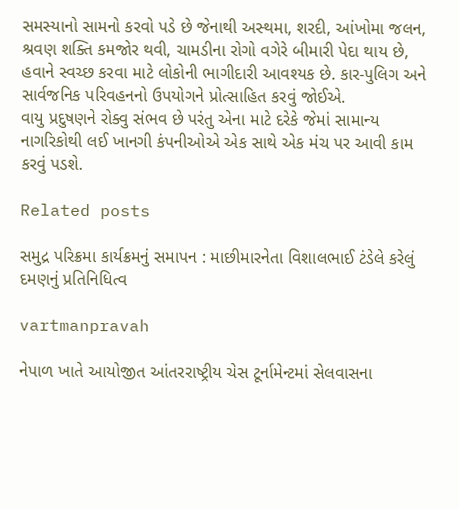સમસ્‍યાનો સામનો કરવો પડે છે જેનાથી અસ્‍થમા, શરદી, આંખોમા જલન, શ્રવણ શક્‍તિ કમજોર થવી, ચામડીના રોગો વગેરે બીમારી પેદા થાય છે, હવાને સ્‍વચ્‍છ કરવા માટે લોકોની ભાગીદારી આવશ્‍યક છે. કાર-પુલિગ અને સાર્વજનિક પરિવહનનો ઉપયોગને પ્રોત્‍સાહિત કરવું જોઈએ.
વાયુ પ્રદુષણને રોક્‍વુ સંભવ છે પરંતુ એના માટે દરેકે જેમાં સામાન્‍ય નાગરિકોથી લઈ ખાનગી કંપનીઓએ એક સાથે એક મંચ પર આવી કામ કરવું પડશે.

Related posts

સમુદ્ર પરિક્રમા કાર્યક્રમનું સમાપન : માછીમારનેતા વિશાલભાઈ ટંડેલે કરેલું દમણનું પ્રતિનિધિત્‍વ

vartmanpravah

નેપાળ ખાતે આયોજીત આંતરરાષ્‍ટ્રીય ચેસ ટૂર્નામેન્‍ટમાં સેલવાસના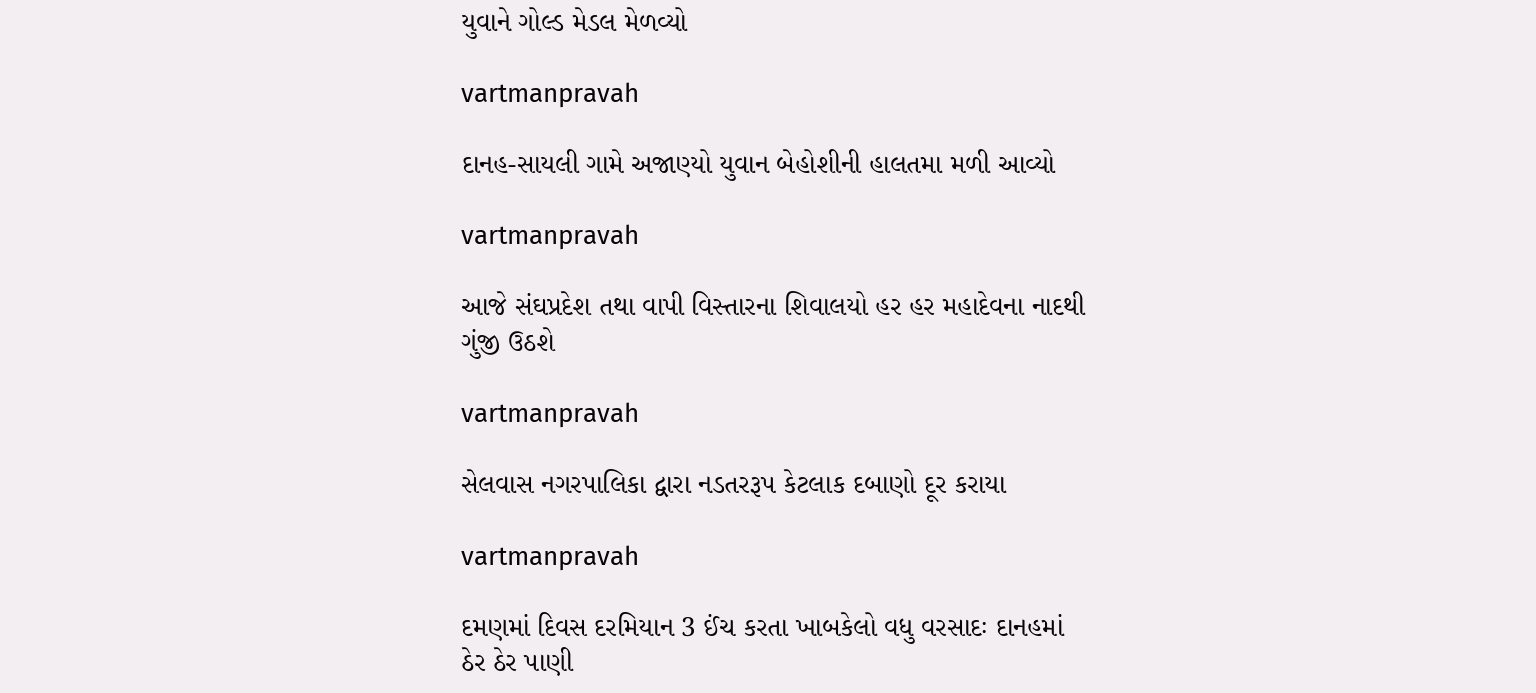યુવાને ગોલ્‍ડ મેડલ મેળવ્‍યો

vartmanpravah

દાનહ-સાયલી ગામે અજાણ્‍યો યુવાન બેહોશીની હાલતમા મળી આવ્‍યો

vartmanpravah

આજે સંઘપ્રદેશ તથા વાપી વિસ્‍તારના શિવાલયો હર હર મહાદેવના નાદથી ગુંજી ઉઠશે

vartmanpravah

સેલવાસ નગરપાલિકા દ્વારા નડતરરૂપ કેટલાક દબાણો દૂર કરાયા

vartmanpravah

દમણમાં દિવસ દરમિયાન 3 ઈંચ કરતા ખાબકેલો વધુ વરસાદઃ દાનહમાં ઠેર ઠેર પાણી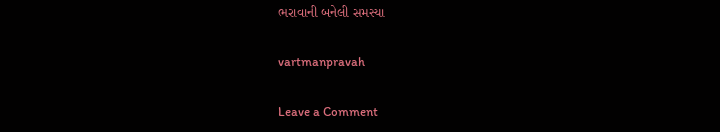ભરાવાની બનેલી સમસ્‍યા

vartmanpravah

Leave a Comment